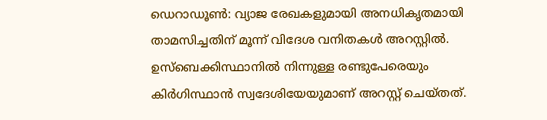ഡെറാഡൂൺ: വ്യാജ രേഖകളുമായി അനധികൃതമായി താമസിച്ചതിന് മൂന്ന് വിദേശ വനിതകൾ അറസ്റ്റിൽ.
ഉസ്ബെക്കിസ്ഥാനിൽ നിന്നുള്ള രണ്ടുപേരെയും കിർഗിസ്ഥാൻ സ്വദേശിയേയുമാണ് അറസ്റ്റ് ചെയ്തത്.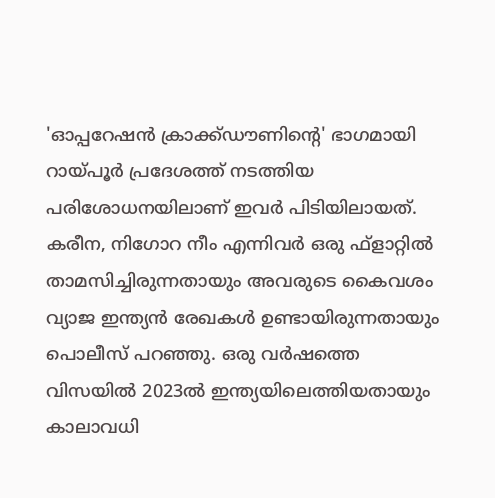'ഓപ്പറേഷൻ ക്രാക്ക്ഡൗണിന്റെ' ഭാഗമായി റായ്പൂർ പ്രദേശത്ത് നടത്തിയ പരിശോധനയിലാണ് ഇവർ പിടിയിലായത്.
കരീന, നിഗോറ നീം എന്നിവർ ഒരു ഫ്ളാറ്റിൽ താമസിച്ചിരുന്നതായും അവരുടെ കൈവശം വ്യാജ ഇന്ത്യൻ രേഖകൾ ഉണ്ടായിരുന്നതായും പൊലീസ് പറഞ്ഞു. ഒരു വർഷത്തെ വിസയിൽ 2023ൽ ഇന്ത്യയിലെത്തിയതായും കാലാവധി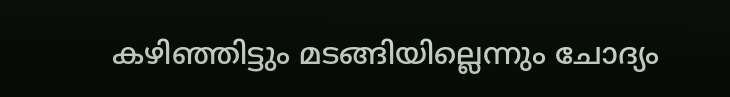കഴിഞ്ഞിട്ടും മടങ്ങിയില്ലെന്നും ചോദ്യം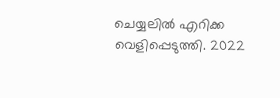ചെയ്യലിൽ എറിക്ക വെളിപ്പെടുത്തി. 2022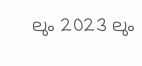ലും 2023 ലും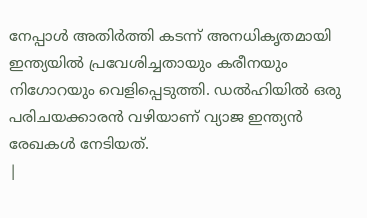നേപ്പാൾ അതിർത്തി കടന്ന് അനധികൃതമായി ഇന്ത്യയിൽ പ്രവേശിച്ചതായും കരീനയും നിഗോറയും വെളിപ്പെടുത്തി. ഡൽഹിയിൽ ഒരു പരിചയക്കാരൻ വഴിയാണ് വ്യാജ ഇന്ത്യൻ രേഖകൾ നേടിയത്.
|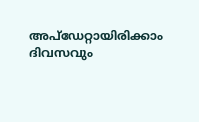അപ്ഡേറ്റായിരിക്കാം ദിവസവും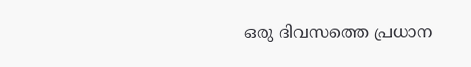ഒരു ദിവസത്തെ പ്രധാന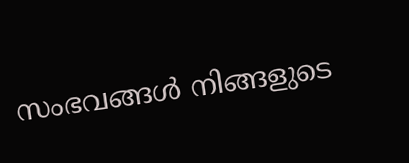സംഭവങ്ങൾ നിങ്ങളുടെ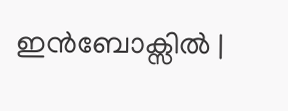ഇൻബോക്സിൽ |